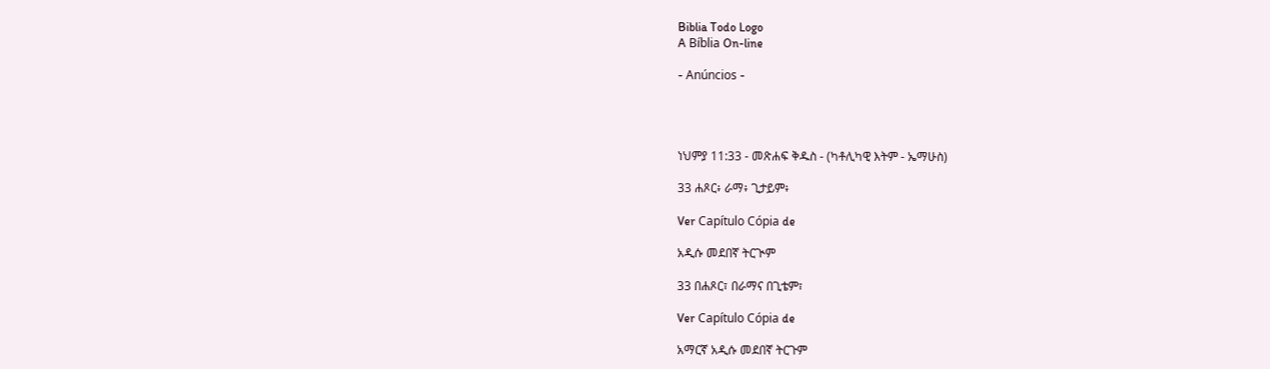Biblia Todo Logo
A Bíblia On-line

- Anúncios -




ነህምያ 11:33 - መጽሐፍ ቅዱስ - (ካቶሊካዊ እትም - ኤማሁስ)

33 ሐጾር፥ ራማ፥ ጊታይም፥

Ver Capítulo Cópia de

አዲሱ መደበኛ ትርጒም

33 በሐጾር፣ በራማና በጊቴም፣

Ver Capítulo Cópia de

አማርኛ አዲሱ መደበኛ ትርጉም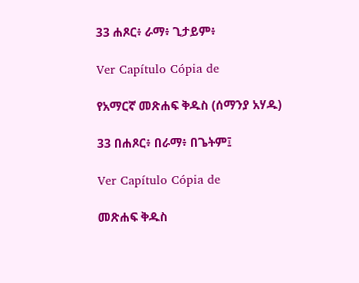33 ሐጾር፥ ራማ፥ ጊታይም፥

Ver Capítulo Cópia de

የአማርኛ መጽሐፍ ቅዱስ (ሰማንያ አሃዱ)

33 በሐጾር፥ በራማ፥ በጌትም፤

Ver Capítulo Cópia de

መጽሐፍ ቅዱስ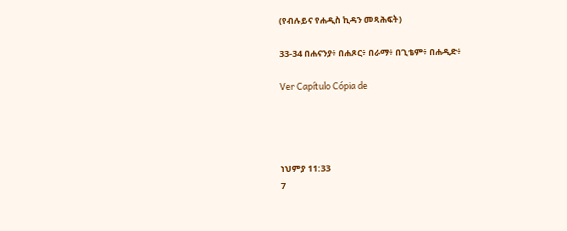(የብሉይና የሐዲስ ኪዳን መጻሕፍት)

33-34 በሐናንያ፥ በሐጾር፥ በራማ፥ በጊቴም፥ በሐዲድ፥

Ver Capítulo Cópia de




ነህምያ 11:33
7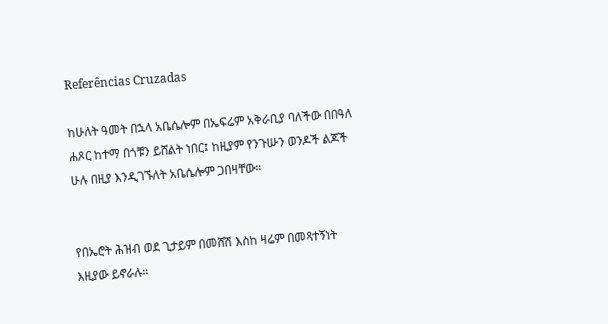Referências Cruzadas

ከሁለት ዓመት በኋላ አቤሴሎም በኤፍሬም አቅራቢያ ባለችው በበዓለ ሐጾር ከተማ በጎቹን ይሸልት ነበር፤ ከዚያም የንጉሡን ወንዶች ልጆች ሁሉ በዚያ እንዲገኙለት አቤሴሎም ጋበዛቸው።


የበኤሮት ሕዝብ ወደ ጊታይም በመሸሽ እስከ ዛሬም በመጻተኝነት እዚያው ይኖራሉ።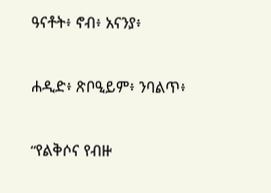ዓናቶት፥ ኖብ፥ አናንያ፥


ሐዲድ፥ ጽቦዒይም፥ ንባልጥ፥


“የልቅሶና የብዙ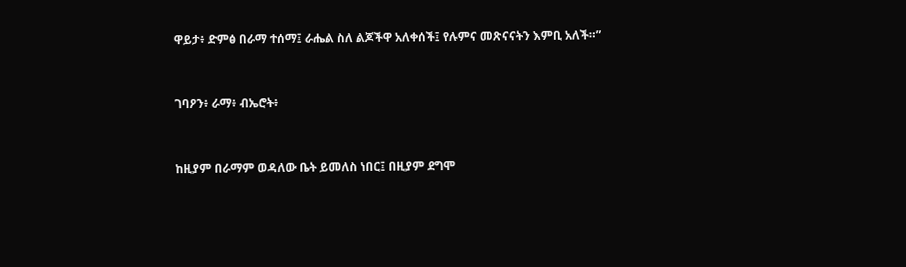ዋይታ፥ ድምፅ በራማ ተሰማ፤ ራሔል ስለ ልጆችዋ አለቀሰች፤ የሉምና መጽናናትን እምቢ አለች።”


ገባዖን፥ ራማ፥ ብኤሮት፥


ከዚያም በራማም ወዳለው ቤት ይመለስ ነበር፤ በዚያም ደግሞ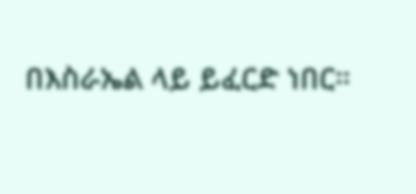በእስራኤል ላይ ይፈርድ ነበር።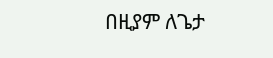በዚያም ለጌታ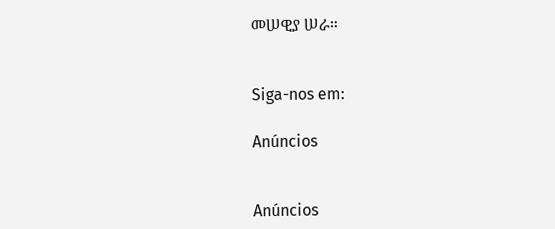መሠዊያ ሠራ።


Siga-nos em:

Anúncios


Anúncios